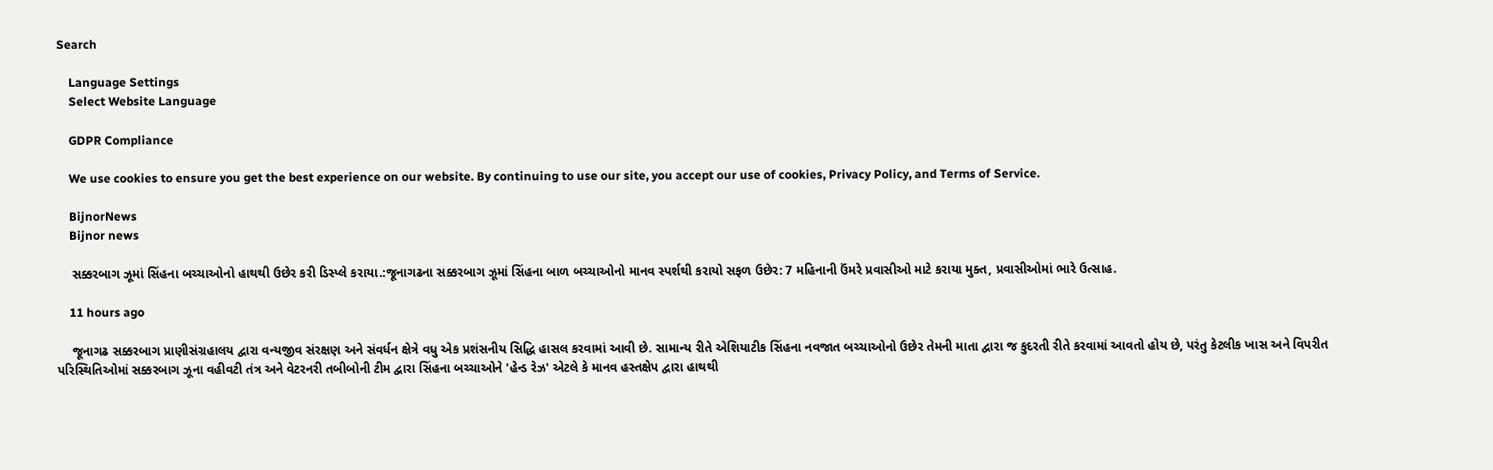Search

    Language Settings
    Select Website Language

    GDPR Compliance

    We use cookies to ensure you get the best experience on our website. By continuing to use our site, you accept our use of cookies, Privacy Policy, and Terms of Service.

    BijnorNews
    Bijnor news

    સક્કરબાગ ઝૂમાં સિંહના બચ્ચાઓનો હાથથી ઉછેર કરી ડિસ્પ્લે કરાયા.:જૂનાગઢના સક્કરબાગ ઝૂમાં સિંહના બાળ બચ્ચાઓનો માનવ સ્પર્શથી કરાયો સફળ ઉછેર: 7 મહિનાની ઉંમરે પ્રવાસીઓ માટે કરાયા મુક્ત, પ્રવાસીઓમાં ભારે ઉત્સાહ.

    11 hours ago

    જૂનાગઢ સક્કરબાગ પ્રાણીસંગ્રહાલય દ્વારા વન્યજીવ સંરક્ષણ અને સંવર્ધન ક્ષેત્રે વધુ એક પ્રશંસનીય સિદ્ધિ હાસલ કરવામાં આવી છે. સામાન્ય રીતે એશિયાટીક સિંહના નવજાત બચ્ચાઓનો ઉછેર તેમની માતા દ્વારા જ કુદરતી રીતે કરવામાં આવતો હોય છે, પરંતુ કેટલીક ખાસ અને વિપરીત પરિસ્થિતિઓમાં સક્કરબાગ ઝૂના વહીવટી તંત્ર અને વેટરનરી તબીબોની ટીમ દ્વારા સિંહના બચ્ચાઓને 'હેન્ડ રેઝ' એટલે કે માનવ હસ્તક્ષેપ દ્વારા હાથથી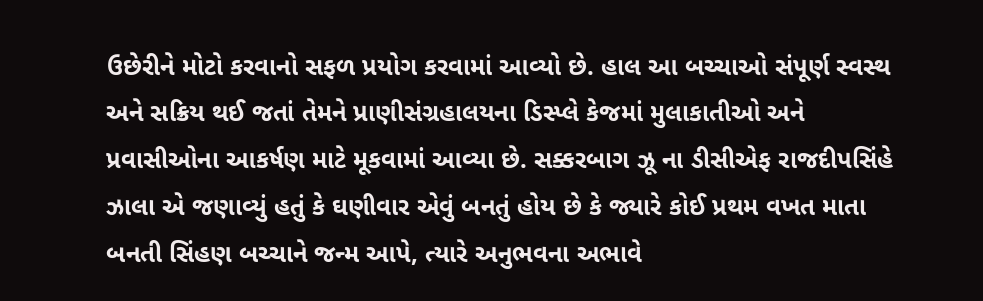ઉછેરીને મોટો કરવાનો સફળ પ્રયોગ કરવામાં આવ્યો છે. હાલ આ બચ્ચાઓ સંપૂર્ણ સ્વસ્થ અને સક્રિય થઈ જતાં તેમને પ્રાણીસંગ્રહાલયના ડિસ્પ્લે કેજમાં મુલાકાતીઓ અને પ્રવાસીઓના આકર્ષણ માટે મૂકવામાં આવ્યા છે. સક્કરબાગ ઝૂ ના ડીસીએફ રાજદીપસિંહે ઝાલા એ જણાવ્યું હતું કે ઘણીવાર એવું બનતું હોય છે કે જ્યારે કોઈ પ્રથમ વખત માતા બનતી સિંહણ બચ્ચાને જન્મ આપે, ત્યારે અનુભવના અભાવે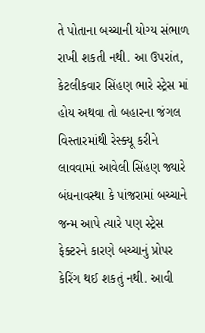તે પોતાના બચ્ચાની યોગ્ય સંભાળ રાખી શકતી નથી. આ ઉપરાંત, કેટલીકવાર સિંહણ ભારે સ્ટ્રેસ માં હોય અથવા તો બહારના જંગલ વિસ્તારમાંથી રેસ્ક્યૂ કરીને લાવવામાં આવેલી સિંહણ જ્યારે બંધનાવસ્થા કે પાંજરામાં બચ્ચાને જન્મ આપે ત્યારે પણ સ્ટ્રેસ ફેક્ટરને કારણે બચ્ચાનું પ્રોપર કેરિંગ થઈ શકતું નથી. આવી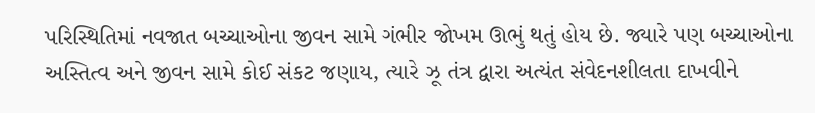પરિસ્થિતિમાં નવજાત બચ્ચાઓના જીવન સામે ગંભીર જોખમ ઊભું થતું હોય છે. જ્યારે પણ બચ્ચાઓના અસ્તિત્વ અને જીવન સામે કોઈ સંકટ જણાય, ત્યારે ઝૂ તંત્ર દ્વારા અત્યંત સંવેદનશીલતા દાખવીને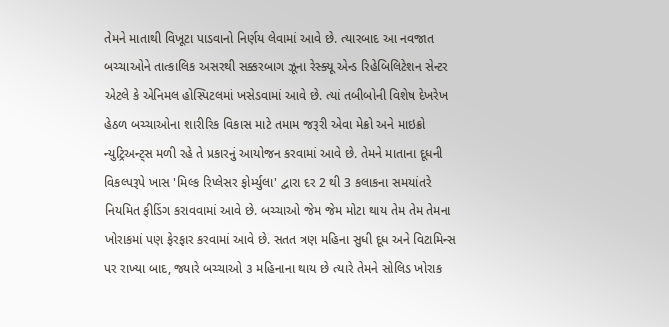તેમને માતાથી વિખૂટા પાડવાનો નિર્ણય લેવામાં આવે છે. ત્યારબાદ આ નવજાત બચ્ચાઓને તાત્કાલિક અસરથી સક્કરબાગ ઝૂના રેસ્ક્યૂ એન્ડ રિહેબિલિટેશન સેન્ટર એટલે કે એનિમલ હોસ્પિટલમાં ખસેડવામાં આવે છે. ત્યાં તબીબોની વિશેષ દેખરેખ હેઠળ બચ્ચાઓના શારીરિક વિકાસ માટે તમામ જરૂરી એવા મેક્રો અને માઇક્રો ન્યુટ્રિઅન્ટ્સ મળી રહે તે પ્રકારનું આયોજન કરવામાં આવે છે. તેમને માતાના દૂધની વિકલ્પરૂપે ખાસ 'મિલ્ક રિપ્લેસર ફોર્મ્યુલા' દ્વારા દર 2 થી 3 કલાકના સમયાંતરે નિયમિત ફીડિંગ કરાવવામાં આવે છે. બચ્ચાઓ જેમ જેમ મોટા થાય તેમ તેમ તેમના ખોરાકમાં પણ ફેરફાર કરવામાં આવે છે. સતત ત્રણ મહિના સુધી દૂધ અને વિટામિન્સ પર રાખ્યા બાદ, જ્યારે બચ્ચાઓ ૩ મહિનાના થાય છે ત્યારે તેમને સોલિડ ખોરાક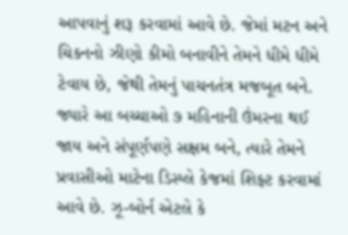આપવાનું શરૂ કરવામાં આવે છે. જેમાં મટન અને ચિકનનો ઝીણો કીમો બનાવીને તેમને ધીમે ધીમે ટેવાય છે, જેથી તેમનું પાચનતંત્ર મજબૂત બને. જ્યારે આ બચ્ચાઓ ૭ મહિનાની ઉંમરના થઈ જાય અને સંપૂર્ણપણે સક્ષમ બને, ત્યારે તેમને પ્રવાસીઓ માટેના ડિસ્પ્લે કેજમાં શિફ્ટ કરવામાં આવે છે. ઝૂ-બોર્ન એટલે કે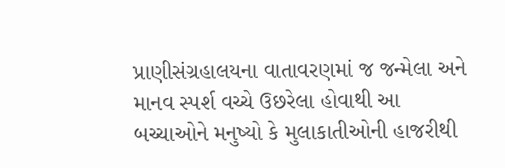પ્રાણીસંગ્રહાલયના વાતાવરણમાં જ જન્મેલા અને માનવ સ્પર્શ વચ્ચે ઉછરેલા હોવાથી આ બચ્ચાઓને મનુષ્યો કે મુલાકાતીઓની હાજરીથી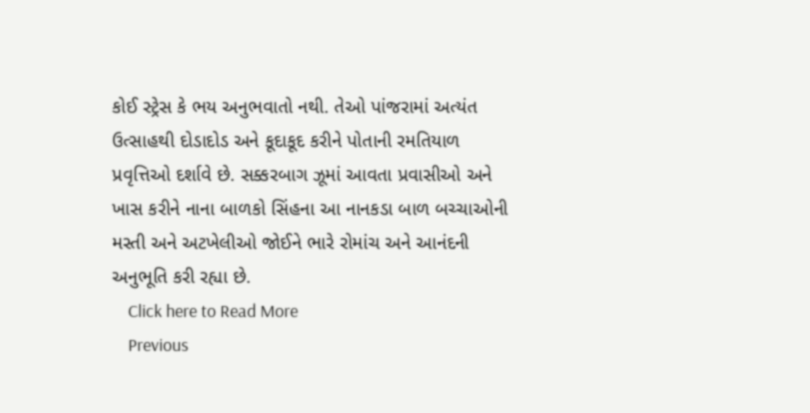કોઈ સ્ટ્રેસ કે ભય અનુભવાતો નથી. તેઓ પાંજરામાં અત્યંત ઉત્સાહથી દોડાદોડ અને કૂદાકૂદ કરીને પોતાની રમતિયાળ પ્રવૃત્તિઓ દર્શાવે છે. સક્કરબાગ ઝૂમાં આવતા પ્રવાસીઓ અને ખાસ કરીને નાના બાળકો સિંહના આ નાનકડા બાળ બચ્ચાઓની મસ્તી અને અટખેલીઓ જોઈને ભારે રોમાંચ અને આનંદની અનુભૂતિ કરી રહ્યા છે.
    Click here to Read More
    Previous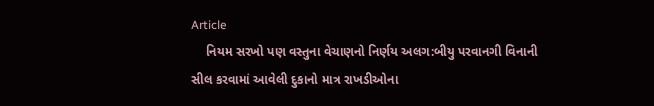Article
    નિયમ સરખો પણ વસ્તુના વેચાણનો નિર્ણય અલગ:બીયુ પરવાનગી વિનાની સીલ કરવામાં આવેલી દુકાનો માત્ર રાખડીઓના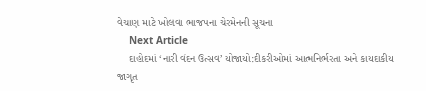વેચાણ માટે ખોલવા ભાજપના ચેરમેનની સૂચના
    Next Article
    દાહોદમાં ‘નારી વંદન ઉત્સવ’ યોજાયો:દીકરીઓમાં આત્મનિર્ભરતા અને કાયદાકીય જાગૃત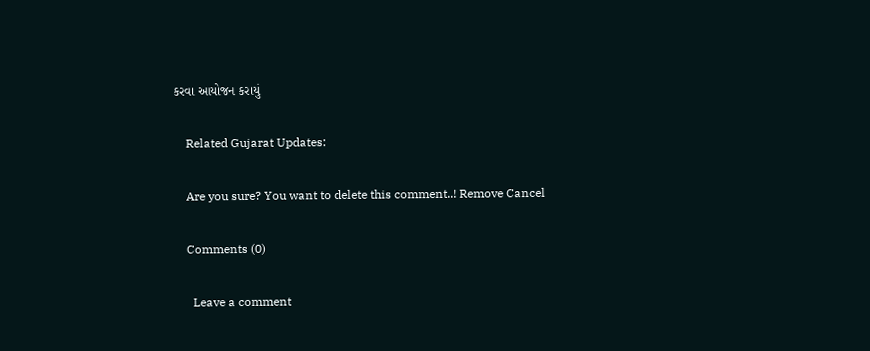કરવા આયોજન કરાયું

    Related Gujarat Updates:

    Are you sure? You want to delete this comment..! Remove Cancel

    Comments (0)

      Leave a comment